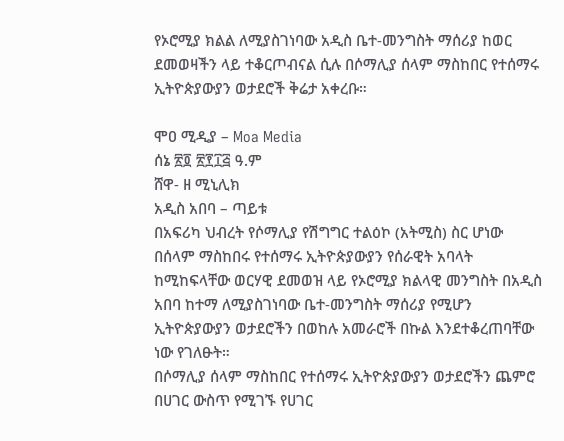የኦሮሚያ ክልል ለሚያስገነባው አዲስ ቤተ-መንግስት ማሰሪያ ከወር ደመወዛችን ላይ ተቆርጦብናል ሲሉ በሶማሊያ ሰላም ማስከበር የተሰማሩ ኢትዮጵያውያን ወታደሮች ቅሬታ አቀረቡ።

ሞዐ ሚዲያ – Moa Media
ሰኔ ፳፬ ፳፻፲፭ ዓ.ም
ሸዋ- ዘ ሚኒሊክ
አዲስ አበባ – ጣይቱ
በአፍሪካ ህብረት የሶማሊያ የሽግግር ተልዕኮ (አትሚስ) ስር ሆነው በሰላም ማስከበሩ የተሰማሩ ኢትዮጵያውያን የሰራዊት አባላት ከሚከፍላቸው ወርሃዊ ደመወዝ ላይ የኦሮሚያ ክልላዊ መንግስት በአዲስ አበባ ከተማ ለሚያስገነባው ቤተ-መንግስት ማሰሪያ የሚሆን ኢትዮጵያውያን ወታደሮችን በወከሉ አመራሮች በኩል እንደተቆረጠባቸው ነው የገለፁት።
በሶማሊያ ሰላም ማስከበር የተሰማሩ ኢትዮጵያውያን ወታደሮችን ጨምሮ በሀገር ውስጥ የሚገኙ የሀገር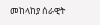መከላከያ ሰራዊት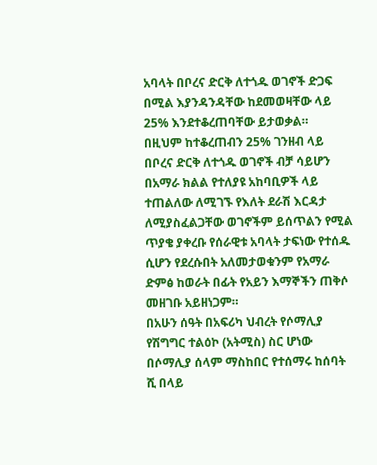አባላት በቦረና ድርቅ ለተጎዱ ወገኖች ድጋፍ በሚል እያንዳንዳቸው ከደመወዛቸው ላይ 25% እንደተቆረጠባቸው ይታወቃል።
በዚህም ከተቆረጠብን 25% ገንዘብ ላይ በቦረና ድርቅ ለተጎዱ ወገኖች ብቻ ሳይሆን በአማራ ክልል የተለያዩ አከባቢዎች ላይ ተጠልለው ለሚገኙ የእለት ደራሽ እርዳታ ለሚያስፈልጋቸው ወገኖችም ይሰጥልን የሚል ጥያቄ ያቀረቡ የሰራዊቱ አባላት ታፍነው የተሰዱ ሲሆን የደረሱበት አለመታወቁንም የአማራ ድምፅ ከወራት በፊት የአይን እማኞችን ጠቅሶ መዘገቡ አይዘነጋም።
በአሁን ሰዓት በአፍሪካ ህብረት የሶማሊያ የሽግግር ተልዕኮ (አትሚስ) ስር ሆነው በሶማሊያ ሰላም ማስከበር የተሰማሩ ከሰባት ሺ በላይ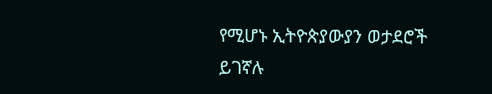የሚሆኑ ኢትዮጵያውያን ወታደሮች ይገኛሉ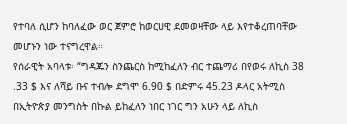የተባለ ሲሆን ከባለፈው ወር ጀምሮ ከወርሀዊ ደመወዛቸው ላይ እየተቆረጠባቸው መሆኑን ነው ተናግረዋል።
የሰራዊት አባላቱ፡ “ግዳጁን ስንጨርስ ከሚከፈለን ብር ተጨማሪ በየወሩ ለኪስ 38 .33 $ እና ለሻይ ቡና ተብሎ ደግሞ 6.90 $ በድምሩ 45.23 ዶላር አትሚስ በኢትዮጵያ መንግስት በኩል ይከፈለን ነበር ነገር ግን አሁን ላይ ለኪስ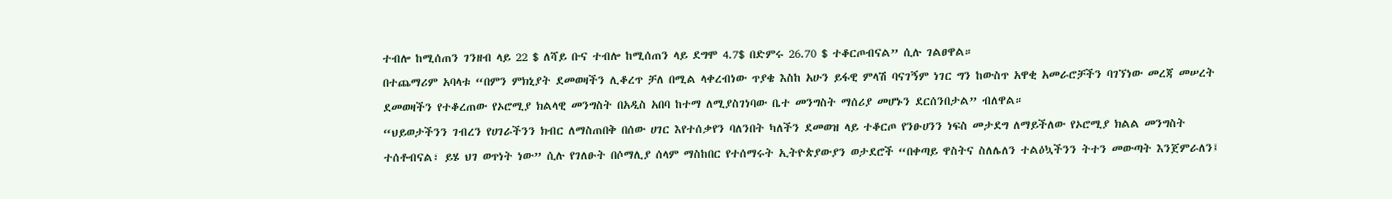ተብሎ ከሚሰጠን ገንዘብ ላይ 22 $ ለሻይ ቡና ተብሎ ከሚሰጠን ላይ ደግሞ 4.7$ በድምሩ 26.70 $ ተቆርጦብናል” ሲሉ ገልፀዋል።
በተጨማሪም አባላቱ “በምን ምክኒያት ደመወዛችን ሊቆረጥ ቻለ በሚል ላቀረብነው ጥያቄ እስከ አሁን ይፋዊ ምላሽ ባናገኝም ነገር ግን ከውስጥ አዋቂ አመራሮቻችን ባገኘነው መረጃ መሠረት ደመወዛችን የተቆረጠው የኦሮሚያ ክልላዊ መንግስት በአዲስ አበባ ከተማ ለሚያስገነባው ቤተ መንግስት ማሰሪያ መሆኑን ደርሰንበታል” ብለዋል።
“ህይወታችንን ገብረን የሀገራችንን ክብር ለማስጠበቅ በሰው ሀገር እየተሰቃየን ባለንበት ካለችን ደመወዝ ላይ ተቆርጦ የንፁሀንን ነፍስ መታደግ ለማይችለው የኦሮሚያ ክልል መንግስት ተሰቶብናል፣ ይሄ ህገ ወጥነት ነው” ሲሉ የገለፁት በሶማሊያ ሰላም ማስከበር የተሰማሩት ኢትዮጵያውያን ወታደሮች “በቀጣይ ዋስትና ስለሌለን ተልዕኳችንን ትተን መውጣት እንጀምራለን፤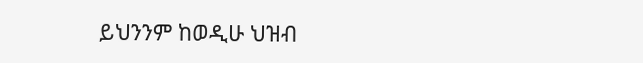ይህንንም ከወዲሁ ህዝብ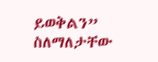ይወቅልን” ስለማለታቸው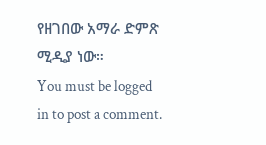የዘገበው አማራ ድምጽ ሚዲያ ነው።
You must be logged in to post a comment.